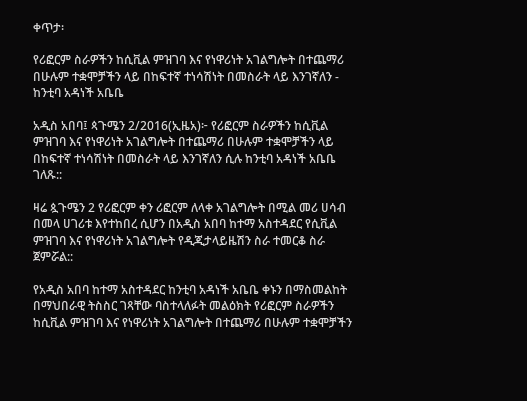ቀጥታ፡

የሪፎርም ስራዎችን ከሲቪል ምዝገባ እና የነዋሪነት አገልግሎት በተጨማሪ በሁሉም ተቋሞቻችን ላይ በከፍተኛ ተነሳሽነት በመስራት ላይ እንገኛለን - ከንቲባ አዳነች አቤቤ

አዲስ አበባ፤ ጳጉሜን 2/2016(ኢዜአ)፦ የሪፎርም ስራዎችን ከሲቪል ምዝገባ እና የነዋሪነት አገልግሎት በተጨማሪ በሁሉም ተቋሞቻችን ላይ በከፍተኛ ተነሳሽነት በመስራት ላይ እንገኛለን ሲሉ ከንቲባ አዳነች አቤቤ ገለጹ::

ዛሬ ጷጉሜን 2 የሪፎርም ቀን ሪፎርም ለላቀ አገልግሎት በሚል መሪ ሀሳብ በመላ ሀገሪቱ እየተከበረ ሲሆን በአዲስ አበባ ከተማ አስተዳደር የሲቪል ምዝገባ እና የነዋሪነት አገልግሎት የዲጂታላይዜሽን ስራ ተመርቆ ስራ ጀምሯል::

የአዲስ አበባ ከተማ አስተዳደር ከንቲባ አዳነች አቤቤ ቀኑን በማስመልከት በማህበራዊ ትስስር ገጻቸው ባስተላለፉት መልዕክት የሪፎርም ስራዎችን ከሲቪል ምዝገባ እና የነዋሪነት አገልግሎት በተጨማሪ በሁሉም ተቋሞቻችን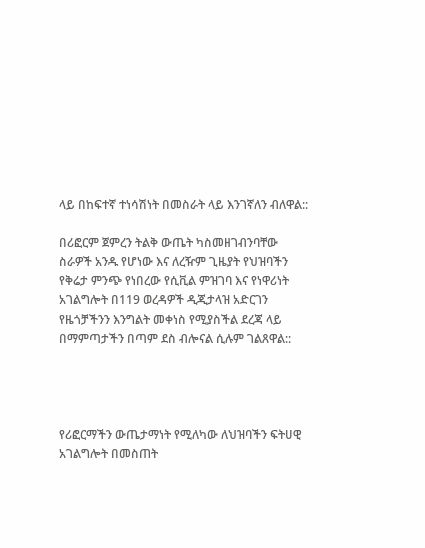ላይ በከፍተኛ ተነሳሽነት በመስራት ላይ እንገኛለን ብለዋል::

በሪፎርም ጀምረን ትልቅ ውጤት ካስመዘገብንባቸው ስራዎች አንዱ የሆነው እና ለረዥም ጊዜያት የህዝባችን የቅሬታ ምንጭ የነበረው የሲቪል ምዝገባ እና የነዋሪነት አገልግሎት በ119 ወረዳዎች ዲጂታላዝ አድርገን የዜጎቻችንን እንግልት መቀነስ የሚያስችል ደረጃ ላይ በማምጣታችን በጣም ደስ ብሎናል ሲሉም ገልጸዋል::




የሪፎርማችን ውጤታማነት የሚለካው ለህዝባችን ፍትሀዊ አገልግሎት በመስጠት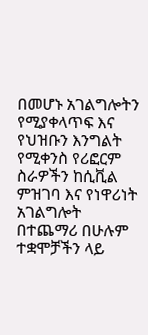በመሆኑ አገልግሎትን የሚያቀላጥፍ እና የህዝቡን እንግልት የሚቀንስ የሪፎርም ስራዎችን ከሲቪል ምዝገባ እና የነዋሪነት አገልግሎት በተጨማሪ በሁሉም ተቋሞቻችን ላይ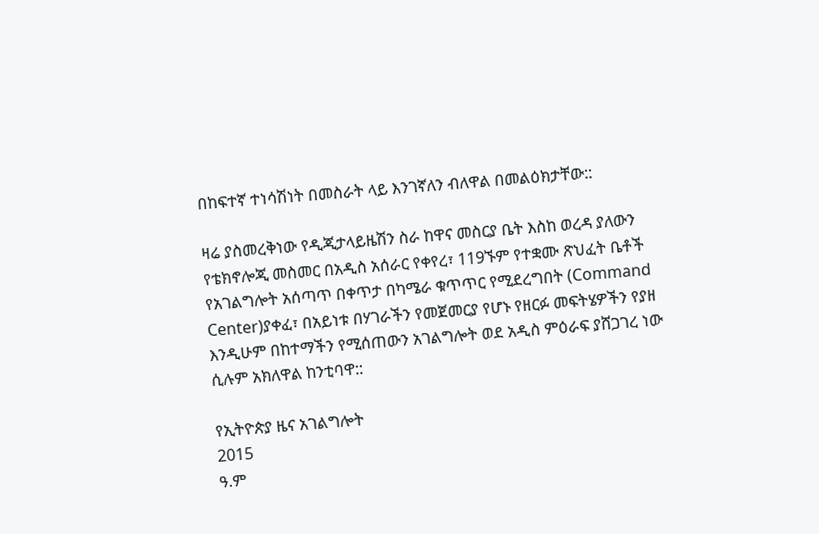በከፍተኛ ተነሳሽነት በመስራት ላይ እንገኛለን ብለዋል በመልዕክታቸው::

ዛሬ ያስመረቅነው የዲጂታላይዜሽን ስራ ከዋና መስርያ ቤት እስከ ወረዳ ያለውን የቴክኖሎጂ መስመር በአዲስ አሰራር የቀየረ፣ 119ኙም የተቋሙ ጽህፈት ቤቶች የአገልግሎት አሰጣጥ በቀጥታ በካሜራ ቁጥጥር የሚደረግበት (Command Center)ያቀፈ፣ በአይነቱ በሃገራችን የመጀመርያ የሆኑ የዘርፉ መፍትሄዎችን የያዘ እንዲሁም በከተማችን የሚሰጠውን አገልግሎት ወደ አዲስ ምዕራፍ ያሸጋገረ ነው ሲሉም አክለዋል ከንቲባዋ::

የኢትዮጵያ ዜና አገልግሎት
2015
ዓ.ም